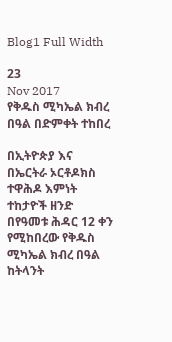Blog1 Full Width

23
Nov 2017
የቅዱስ ሚካኤል ክብረ በዓል በድምቀት ተከበረ

በኢትዮጵያ እና በኤርትራ ኦርቶዶክስ ተዋሕዶ እምነት ተከታዮች ዘንድ በየዓመቱ ሕዳር 12 ቀን የሚከበረው የቅዱስ ሚካኤል ክብረ በዓል ከትላንት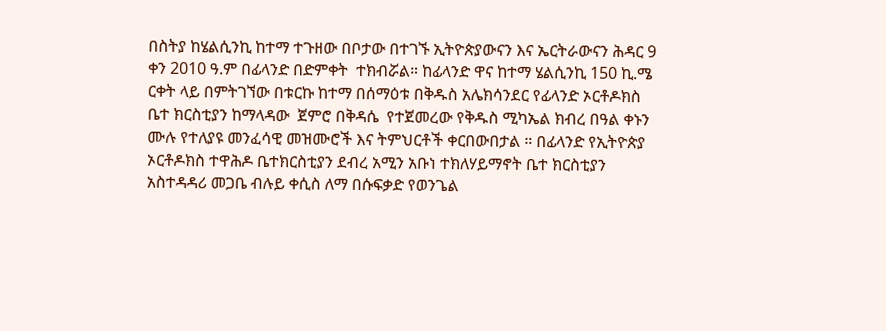በስትያ ከሄልሲንኪ ከተማ ተጉዘው በቦታው በተገኙ ኢትዮጵያውናን እና ኤርትራውናን ሕዳር 9 ቀን 2010 ዓ.ም በፊላንድ በድምቀት  ተክብሯል። ከፊላንድ ዋና ከተማ ሄልሲንኪ 150 ኪ.ሜ ርቀት ላይ በምትገኘው በቱርኩ ከተማ በሰማዕቱ በቅዱስ አሌክሳንደር የፊላንድ ኦርቶዶክስ ቤተ ክርስቲያን ከማላዳው  ጀምሮ በቅዳሴ  የተጀመረው የቅዱስ ሚካኤል ክብረ በዓል ቀኑን ሙሉ የተለያዩ መንፈሳዊ መዝሙሮች እና ትምህርቶች ቀርበውበታል ። በፊላንድ የኢትዮጵያ ኦርቶዶክስ ተዋሕዶ ቤተክርስቲያን ደብረ አሚን አቡነ ተክለሃይማኖት ቤተ ክርስቲያን አስተዳዳሪ መጋቤ ብሉይ ቀሲስ ለማ በሱፍቃድ የወንጌል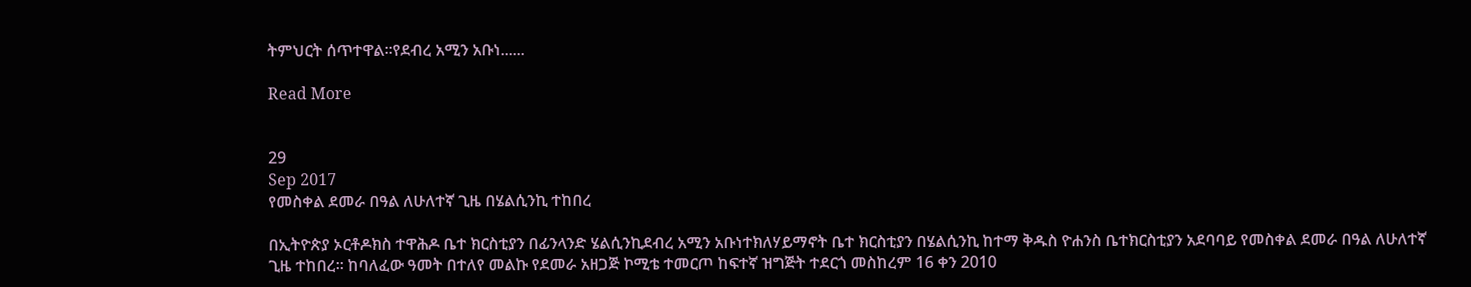ትምህርት ሰጥተዋል።የደብረ አሚን አቡነ......

Read More


29
Sep 2017
የመስቀል ደመራ በዓል ለሁለተኛ ጊዜ በሄልሲንኪ ተከበረ

በኢትዮጵያ ኦርቶዶክስ ተዋሕዶ ቤተ ክርስቲያን በፊንላንድ ሄልሲንኪደብረ አሚን አቡነተክለሃይማኖት ቤተ ክርስቲያን በሄልሲንኪ ከተማ ቅዱስ ዮሐንስ ቤተክርስቲያን አደባባይ የመስቀል ደመራ በዓል ለሁለተኛ ጊዜ ተከበረ። ከባለፈው ዓመት በተለየ መልኩ የደመራ አዘጋጅ ኮሚቴ ተመርጦ ከፍተኛ ዝግጅት ተደርጎ መስከረም 16 ቀን 2010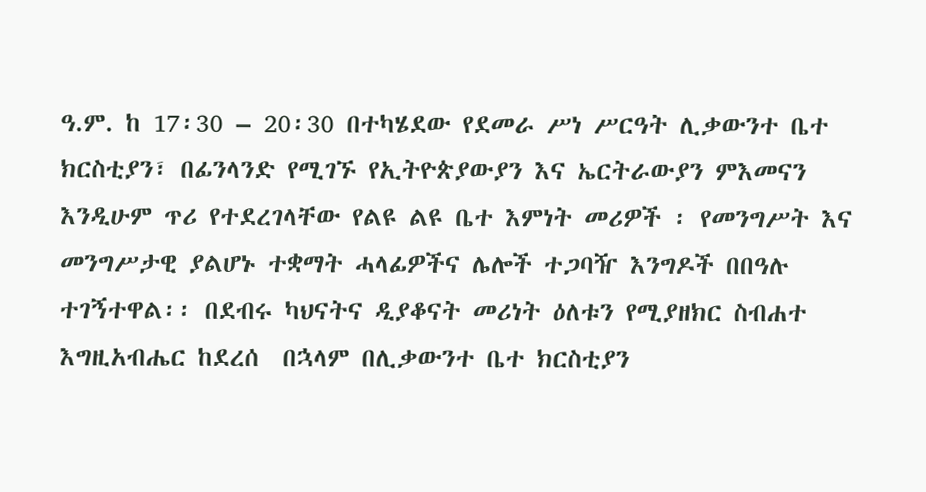ዓ.ም. ከ 17፡30 – 20፡30 በተካሄደው የደመራ ሥነ ሥርዓት ሊቃውንተ ቤተ ክርስቲያን፣ በፊንላንድ የሚገኙ የኢትዮጵያውያን እና ኤርትራውያን ምእመናን እንዲሁም ጥሪ የተደረገላቸው የልዩ ልዩ ቤተ እምነት መሪዎች ፡ የመንግሥት እና መንግሥታዊ ያልሆኑ ተቋማት ሓላፊዎችና ሌሎች ተጋባዥ እንግዶች በበዓሉ ተገኝተዋል፡፡ በደብሩ ካህናትና ዲያቆናት መሪነት ዕለቱን የሚያዘክር ስብሐተ እግዚአብሔር ከደረሰ  በኋላም በሊቃውንተ ቤተ ክርስቲያን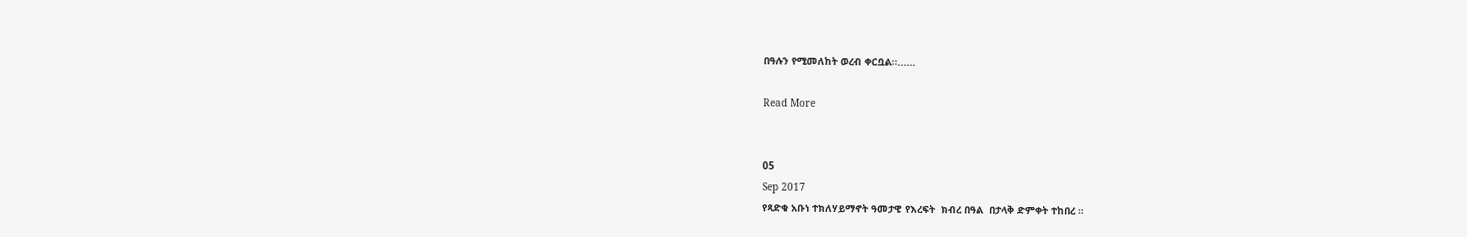በዓሉን የሚመለከት ወረብ ቀርቧል፡፡......

Read More


05
Sep 2017
የጻድቁ አቡነ ተክለሃይማኖት ዓመታዊ የእረፍት  ክብረ በዓል  በታላቅ ድምቀት ተከበረ ።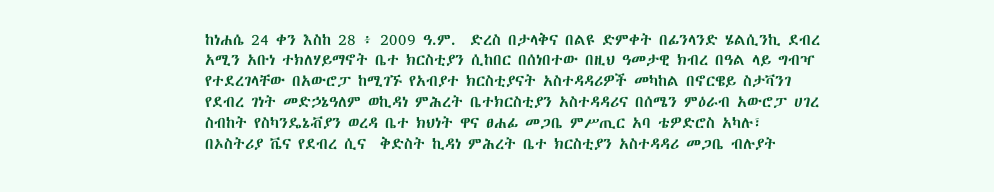ከነሐሴ 24 ቀን እስከ 28 ፥ 2009 ዓ.ም.  ድረስ በታላቅና በልዩ ድምቀት በፊንላንድ ሄልሲንኪ ደብረ አሚን አቡነ ተክለሃይማኖት ቤተ ክርስቲያን ሲከበር በሰነበተው በዚህ ዓመታዊ ክብረ በዓል ላይ ግብዣ የተደረገላቸው በአውሮፓ ከሚገኙ የአብያተ ክርስቲያናት አስተዳዳሪዎች መካከል በኖርዌይ ስታቫንገ  የደብረ ገነት መድኃኔዓለም ወኪዳነ ምሕረት ቤተክርስቲያን አስተዳዳሪና በሰሜን ምዕራብ አውሮፓ ሀገረ ስብከት የስካንዴኔቭያን ወረዳ ቤተ ክህነት ዋና ፀሐፊ መጋቤ ምሥጢር አባ ቴዎድሮስ አካሉ፣ በኦስትሪያ ቬና የደብረ ሲና  ቅድስት ኪዳነ ምሕረት ቤተ ክርስቲያን አስተዳዳሪ መጋቤ ብሉያት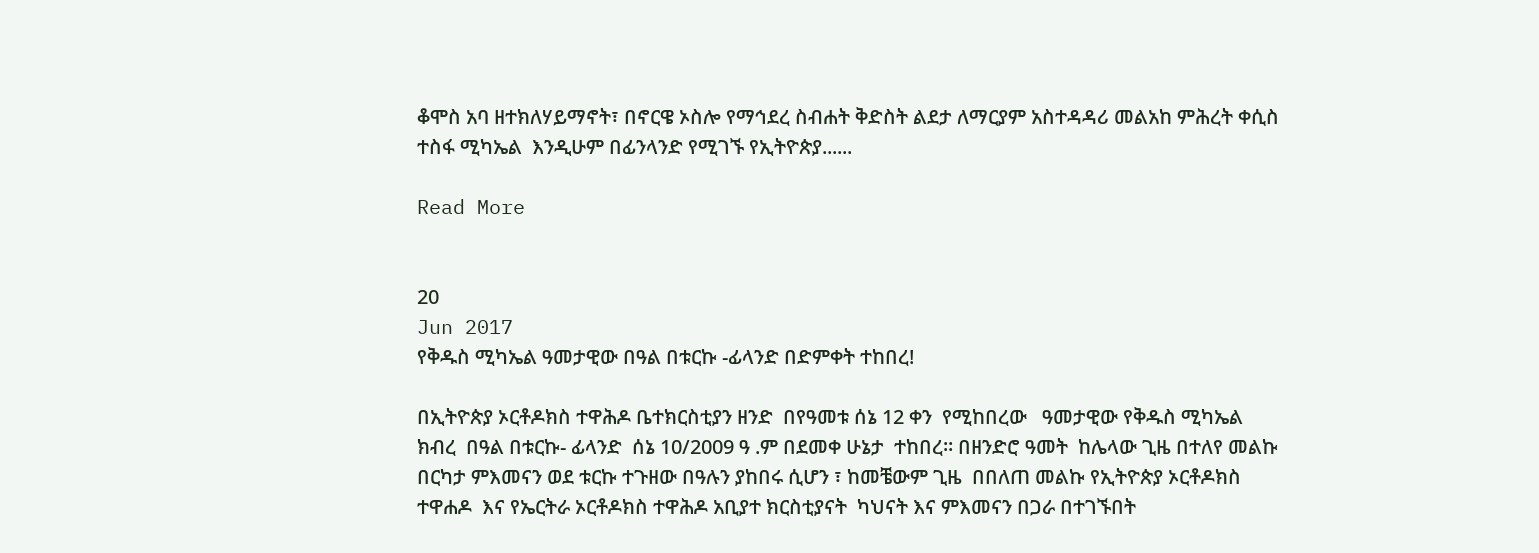ቆሞስ አባ ዘተክለሃይማኖት፣ በኖርዌ ኦስሎ የማኅደረ ስብሐት ቅድስት ልደታ ለማርያም አስተዳዳሪ መልአከ ምሕረት ቀሲስ ተስፋ ሚካኤል  እንዲሁም በፊንላንድ የሚገኙ የኢትዮጵያ......

Read More


20
Jun 2017
የቅዱስ ሚካኤል ዓመታዊው በዓል በቱርኩ -ፊላንድ በድምቀት ተከበረ!

በኢትዮጵያ ኦርቶዶክስ ተዋሕዶ ቤተክርስቲያን ዘንድ  በየዓመቱ ሰኔ 12 ቀን  የሚከበረው   ዓመታዊው የቅዱስ ሚካኤል ክብረ  በዓል በቱርኩ- ፊላንድ  ሰኔ 10/2009 ዓ .ም በደመቀ ሁኔታ  ተከበረ። በዘንድሮ ዓመት  ከሌላው ጊዜ በተለየ መልኩ በርካታ ምእመናን ወደ ቱርኩ ተጉዘው በዓሉን ያከበሩ ሲሆን ፣ ከመቼውም ጊዜ  በበለጠ መልኩ የኢትዮጵያ ኦርቶዶክስ ተዋሐዶ  እና የኤርትራ ኦርቶዶክስ ተዋሕዶ አቢያተ ክርስቲያናት  ካህናት እና ምእመናን በጋራ በተገኙበት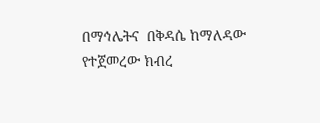በማኅሌትና  በቅዳሴ ከማለዳው  የተጀመረው ክብረ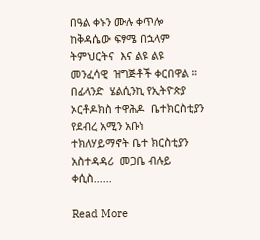በዓል ቀኑን ሙሉ ቀጥሎ  ከቅዳሴው ፍፃሜ በኋላም  ትምህርትና  እና ልዩ ልዩ መንፈሳዊ  ዝግጅቶች ቀርበዋል ። በፊላንድ  ሄልሲንኪ የኢትዮጵያ ኦርቶዶክስ ተዋሕዶ  ቤተክርስቲያን የደብረ አሚን አቡነ  ተክለሃይማኖት ቤተ ክርስቲያን    አስተዳዳሪ  መጋቤ ብሉይ ቀሲስ......

Read More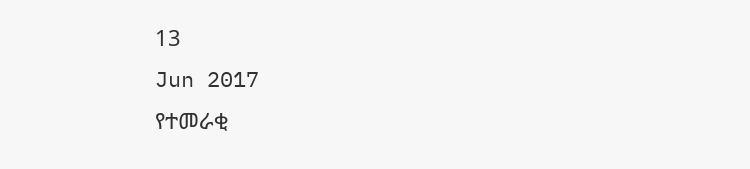13
Jun 2017
የተመራቂ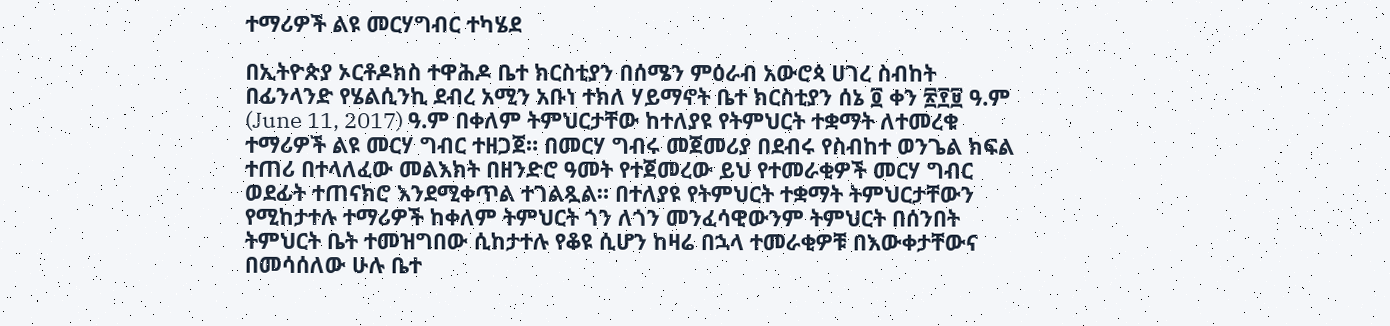ተማሪዎች ልዩ መርሃግብር ተካሄደ

በኢትዮጵያ ኦርቶዶክስ ተዋሕዶ ቤተ ክርስቲያን በሰሜን ምዕራብ አውሮጳ ሀገረ ስብከት በፊንላንድ የሄልሲንኪ ደብረ አሚን አቡነ ተክለ ሃይማኖት ቤተ ክርስቲያን ሰኔ ፬ ቀን ፳፻፱ ዓ.ም (June 11, 2017) ዓ.ም በቀለም ትምህርታቸው ከተለያዩ የትምህርት ተቋማት ለተመረቁ ተማሪዎች ልዩ መርሃ ግብር ተዘጋጀ። በመርሃ ግብሩ መጀመሪያ በደብሩ የስብከተ ወንጌል ክፍል ተጠሪ በተላለፈው መልእክት በዘንድሮ ዓመት የተጀመረው ይህ የተመራቂዎች መርሃ ግብር ወደፊት ተጠናክሮ እንደሚቀጥል ተገልጿል። በተለያዩ የትምህርት ተቋማት ትምህርታቸውን የሚከታተሉ ተማሪዎች ከቀለም ትምህርት ጎን ለጎን መንፈሳዊውንም ትምህርት በሰንበት ትምህርት ቤት ተመዝግበው ሲከታተሉ የቆዩ ሲሆን ከዛሬ በኋላ ተመራቂዎቹ በእውቀታቸውና በመሳሰለው ሁሉ ቤተ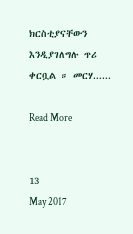ክርስቲያናቸውን እንዲያገለግሉ ጥሪ ቀርቧል ። መርሃ......

Read More


13
May 2017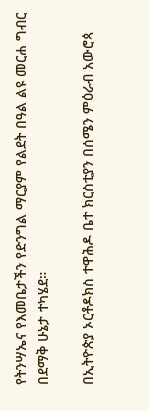የትንሣኤና የእመቤታችን የድንግል ማርያም የልደት በዓል ልዩ መርሐ ግብር በደማቅ ሁኔታ ተካሄደ።

በኢትዮጵያ ኦርቶዶክስ ተዋሕዶ ቤተ ክርስቲያን በሰሜን ምዕራብ አውሮጳ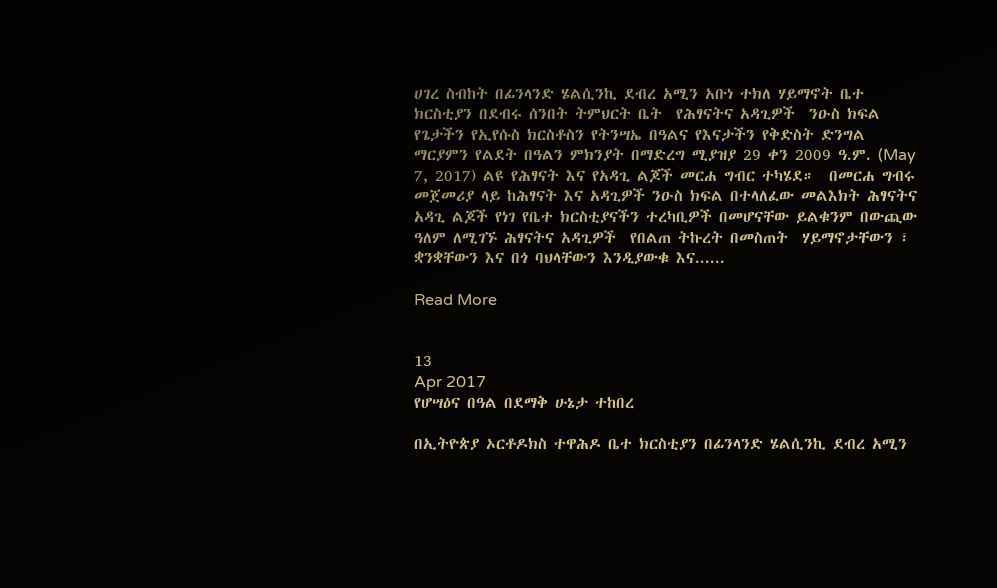ሀገረ ስብከት በፊንላንድ ሄልሲንኪ ደብረ አሚን አቡነ ተክለ ሃይማኖት ቤተ ክርስቲያን በደብሩ ሰንበት ትምህርት ቤት  የሕፃናትና አዳጊዎች  ንዑስ ክፍል የጌታችን የኢየሱስ ክርስቶስን የትንሣኤ በዓልና የእናታችን የቅድስት ድንግል ማርያምን የልደት በዓልን ምክንያት በማድረግ ሚያዝያ 29 ቀን 2009 ዓ.ም. (May 7, 2017) ልዩ የሕፃናት እና የአዳጊ ልጆች መርሐ ግብር ተካሄደ።  በመርሐ ግብሩ መጀመሪያ ላይ ከሕፃናት እና አዳጊዎች ንዑስ ክፍል በተላለፈው መልእክት ሕፃናትና  አዳጊ ልጆች የነገ የቤተ ክርስቲያናችን ተረካቢዎች በመሆናቸው ይልቁንም በውጪው ዓለም ለሚገኙ ሕፃናትና አዳጊዎች  የበልጠ ትኩረት በመስጠት  ሃይማኖታቸውን ፣ ቋንቋቸውን እና በጎ ባህላቸውን እንዲያውቁ እና......

Read More


13
Apr 2017
የሆሣዕና በዓል በደማቅ ሁኔታ ተከበረ

በኢትዮጵያ ኦርቶዶክስ ተዋሕዶ ቤተ ክርስቲያን በፊንላንድ ሄልሲንኪ ደብረ አሚን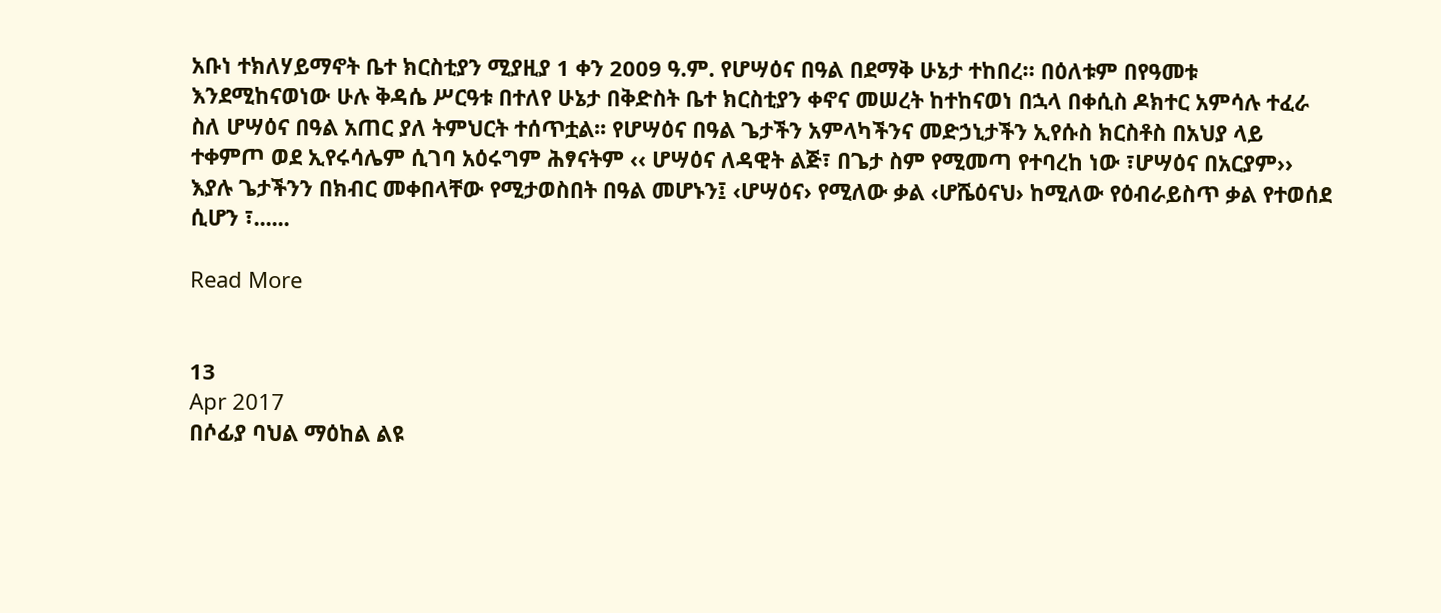አቡነ ተክለሃይማኖት ቤተ ክርስቲያን ሚያዚያ 1 ቀን 2009 ዓ.ም. የሆሣዕና በዓል በደማቅ ሁኔታ ተከበረ። በዕለቱም በየዓመቱ እንደሚከናወነው ሁሉ ቅዳሴ ሥርዓቱ በተለየ ሁኔታ በቅድስት ቤተ ክርስቲያን ቀኖና መሠረት ከተከናወነ በኋላ በቀሲስ ዶክተር አምሳሉ ተፈራ ስለ ሆሣዕና በዓል አጠር ያለ ትምህርት ተሰጥቷል፡፡ የሆሣዕና በዓል ጌታችን አምላካችንና መድኃኒታችን ኢየሱስ ክርስቶስ በአህያ ላይ ተቀምጦ ወደ ኢየሩሳሌም ሲገባ አዕሩግም ሕፃናትም ‹‹ ሆሣዕና ለዳዊት ልጅ፣ በጌታ ስም የሚመጣ የተባረከ ነው ፣ሆሣዕና በአርያም›› እያሉ ጌታችንን በክብር መቀበላቸው የሚታወስበት በዓል መሆኑን፤ ‹ሆሣዕና› የሚለው ቃል ‹ሆሼዕናህ› ከሚለው የዕብራይስጥ ቃል የተወሰደ ሲሆን ፣......

Read More


13
Apr 2017
በሶፊያ ባህል ማዕከል ልዩ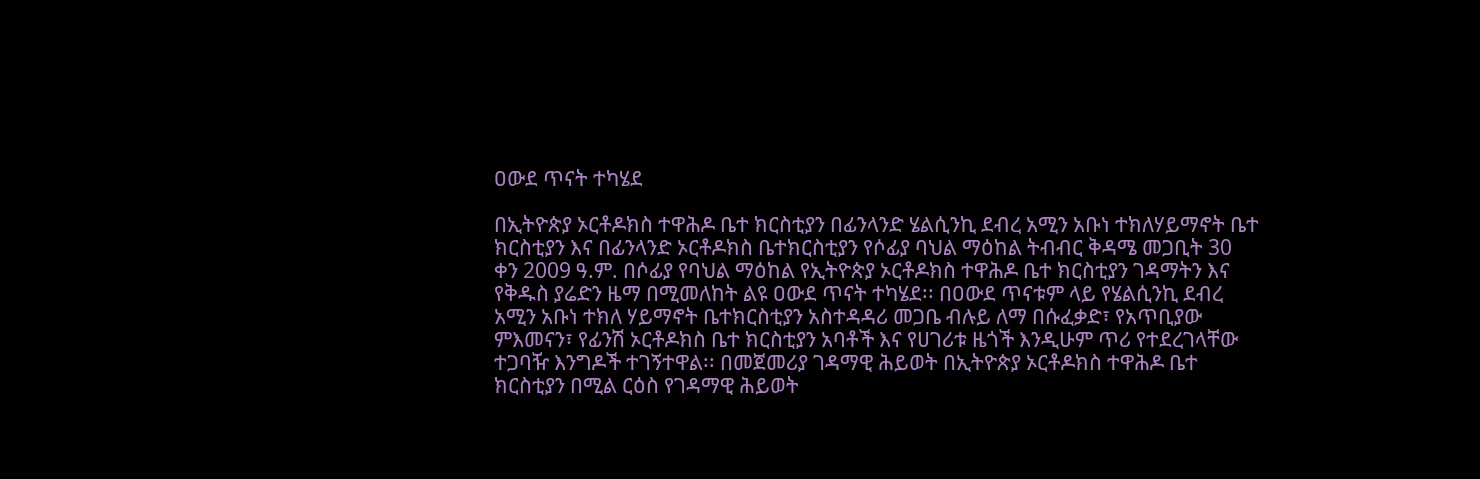ዐውደ ጥናት ተካሄደ

በኢትዮጵያ ኦርቶዶክስ ተዋሕዶ ቤተ ክርስቲያን በፊንላንድ ሄልሲንኪ ደብረ አሚን አቡነ ተክለሃይማኖት ቤተ ክርስቲያን እና በፊንላንድ ኦርቶዶክስ ቤተክርስቲያን የሶፊያ ባህል ማዕከል ትብብር ቅዳሜ መጋቢት 30 ቀን 2009 ዓ.ም. በሶፊያ የባህል ማዕከል የኢትዮጵያ ኦርቶዶክስ ተዋሕዶ ቤተ ክርስቲያን ገዳማትን እና የቅዱስ ያሬድን ዜማ በሚመለከት ልዩ ዐውደ ጥናት ተካሄደ፡፡ በዐውደ ጥናቱም ላይ የሄልሲንኪ ደብረ አሚን አቡነ ተክለ ሃይማኖት ቤተክርስቲያን አስተዳዳሪ መጋቤ ብሉይ ለማ በሱፈቃድ፣ የአጥቢያው ምእመናን፣ የፊንሽ ኦርቶዶክስ ቤተ ክርስቲያን አባቶች እና የሀገሪቱ ዜጎች እንዲሁም ጥሪ የተደረገላቸው ተጋባዥ እንግዶች ተገኝተዋል፡፡ በመጀመሪያ ገዳማዊ ሕይወት በኢትዮጵያ ኦርቶዶክስ ተዋሕዶ ቤተ ክርስቲያን በሚል ርዕስ የገዳማዊ ሕይወት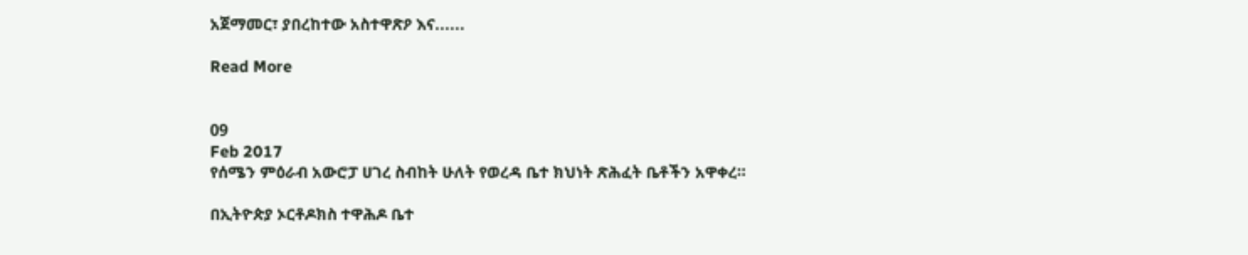አጀማመር፣ ያበረከተው አስተዋጽዖ እና......

Read More


09
Feb 2017
የሰሜን ምዕራብ አውሮፓ ሀገረ ስብከት ሁለት የወረዳ ቤተ ክህነት ጽሕፈት ቤቶችን አዋቀረ።

በኢትዮጵያ ኦርቶዶክስ ተዋሕዶ ቤተ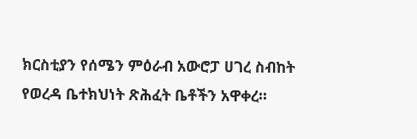ክርስቲያን የሰሜን ምዕራብ አውሮፓ ሀገረ ስብከት የወረዳ ቤተክህነት ጽሕፈት ቤቶችን አዋቀረ።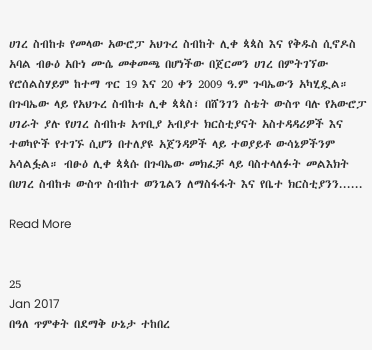ሀገረ ስብከቱ የመላው አውሮፓ አህጉረ ስብከት ሊቀ ጳጳስ እና የቅዱስ ሲኖዶስ አባል ብፁዕ አቡነ ሙሴ መቀመጫ በሆነችው በጀርመን ሀገረ በምትገኘው የሮሰልስሃይም ከተማ ጥር 19 እና 20 ቀን 2009 ዓ.ም ጉባኤውን አካሂዷል። በጉባኤው ላይ የአህጉረ ስብከቱ ሊቀ ጳጳስ፣ በሸንገን ስቴት ውስጥ ባሉ የአውሮፓ ሀገራት ያሉ የሀገረ ስብከቱ አጥቢያ አብያተ ክርስቲያናት አስተዳዳሪዎች እና ተወካዮች የተገኙ ሲሆን በተለያዩ አጀንዳዎች ላይ ተወያይቶ ውሳኔዎችንም አሳልፏል። ብፁዕ ሊቀ ጳጳሱ በጉባኤው መክፈቻ ላይ ባስተላለፉት መልእክት በሀገረ ስብከቱ ውስጥ ስብከተ ወንጌልን ለማስፋፋት እና የቤተ ክርስቲያንን......

Read More


25
Jan 2017
በዓለ ጥምቀት በደማቅ ሁኔታ ተከበረ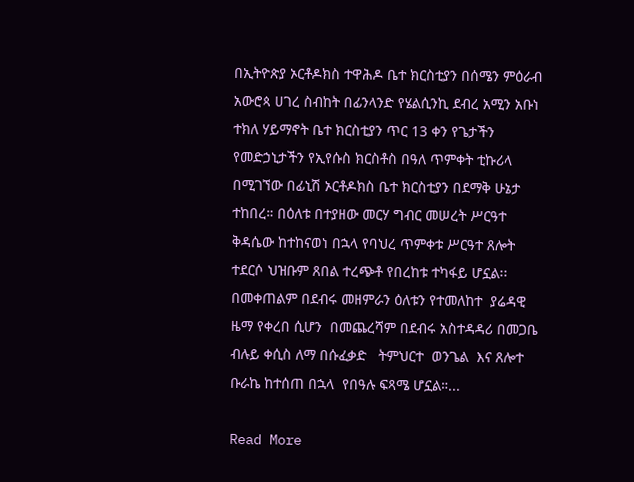በኢትዮጵያ ኦርቶዶክስ ተዋሕዶ ቤተ ክርስቲያን በሰሜን ምዕራብ አውሮጳ ሀገረ ስብከት በፊንላንድ የሄልሲንኪ ደብረ አሚን አቡነ ተክለ ሃይማኖት ቤተ ክርስቲያን ጥር 13 ቀን የጌታችን የመድኃኒታችን የኢየሱስ ክርስቶስ በዓለ ጥምቀት ቲኩሪላ በሚገኘው በፊኒሽ ኦርቶዶክስ ቤተ ክርስቲያን በደማቅ ሁኔታ ተከበረ። በዕለቱ በተያዘው መርሃ ግብር መሠረት ሥርዓተ ቅዳሴው ከተከናወነ በኋላ የባህረ ጥምቀቱ ሥርዓተ ጸሎት ተደርሶ ህዝቡም ጸበል ተረጭቶ የበረከቱ ተካፋይ ሆኗል፡፡በመቀጠልም በደብሩ መዘምራን ዕለቱን የተመለከተ  ያሬዳዊ ዜማ የቀረበ ሲሆን  በመጨረሻም በደብሩ አስተዳዳሪ በመጋቤ ብሉይ ቀሲስ ለማ በሱፈቃድ   ትምህርተ  ወንጌል  እና ጸሎተ ቡራኬ ከተሰጠ በኋላ  የበዓሉ ፍጻሜ ሆኗል።...

Read More